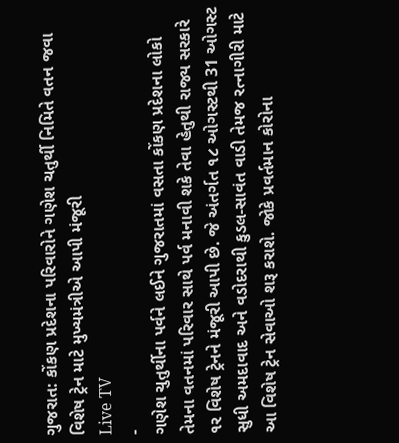ગુજરાત: કોંકણ પ્રદેશના પરિવારોને ગણેશ ચતુર્થી નિમિતે વતન જવા વિશેષ ટ્રેન માટે મુખ્યમંત્રીએ આપી મંજૂરી
Live TV
-
ગણેશ ચુતુર્થીના પર્વને લઈને ગુજરાતમાં વસતા કોંકણ પ્રદેશના લોકો તેમના વતનમાં પરિવાર સાથે પર્વ મનાવી શકે તેવા હેતુથી રાજ્ય સરકારે ૧ર વિશેષ ટ્રેનને મંજૂરી આપી છે. જે અંતર્ગત ૧૮ ઓગસ્ટથી 31 ઓગસ્ટ સુધી અમદાવાદ અને વડોદરાથી કુડલ-સાવંત વાડી તેમજ રત્નાગીરી માટે આ વિશેષ ટ્રેન સેવાઓ શરૂ કરાશે. જોકે પ્રવર્તમાન કોરોના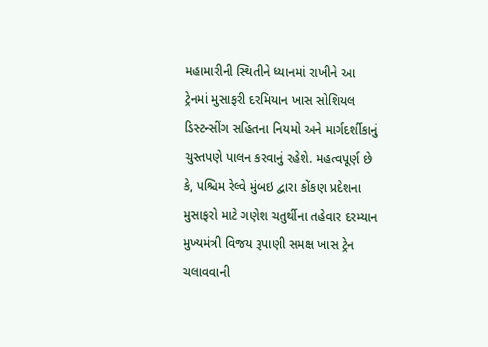મહામારીની સ્થિતીને ધ્યાનમાં રાખીને આ ટ્રેનમાં મુસાફરી દરમિયાન ખાસ સોશિયલ ડિસ્ટન્સીંગ સહિતના નિયમો અને માર્ગદર્શીકાનું ચુસ્તપણે પાલન કરવાનું રહેશે. મહત્વપૂર્ણ છે કે, પશ્ચિમ રેલ્વે મુંબઇ દ્વારા કોંકણ પ્રદેશના મુસાફરો માટે ગણેશ ચતુર્થીના તહેવાર દરમ્યાન મુખ્યમંત્રી વિજય રૂપાણી સમક્ષ ખાસ ટ્રેન ચલાવવાની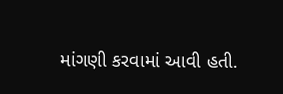માંગણી કરવામાં આવી હતી.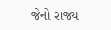જેનો રાજ્ય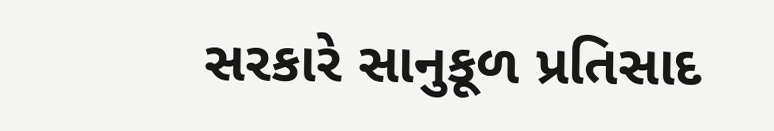સરકારે સાનુકૂળ પ્રતિસાદ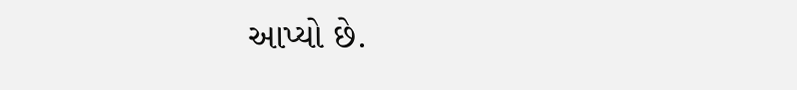આપ્યો છે.